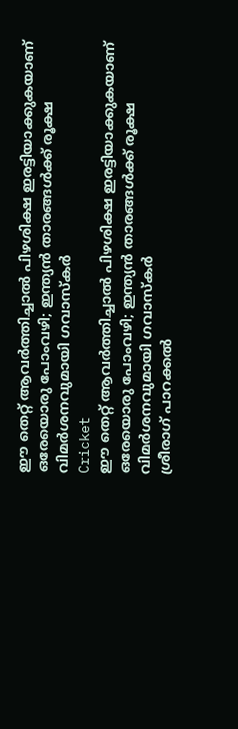ഈ തെറ്റ് ആവര്‍ത്തിച്ചാല്‍ പിഴശിക്ഷ ഇരട്ടിയാക്കുകയാണ് ഒരേയൊരു പോംവഴി; ഇന്ത്യന്‍ താരങ്ങള്‍ക്ക് രൂക്ഷ വിമര്‍ശനവുമായി ഗവാസ്‌കര്‍
Cricket
ഈ തെറ്റ് ആവര്‍ത്തിച്ചാല്‍ പിഴശിക്ഷ ഇരട്ടിയാക്കുകയാണ് ഒരേയൊരു പോംവഴി; ഇന്ത്യന്‍ താരങ്ങള്‍ക്ക് രൂക്ഷ വിമര്‍ശനവുമായി ഗവാസ്‌കര്‍
ശ്രീരാഗ് പാറക്കല്‍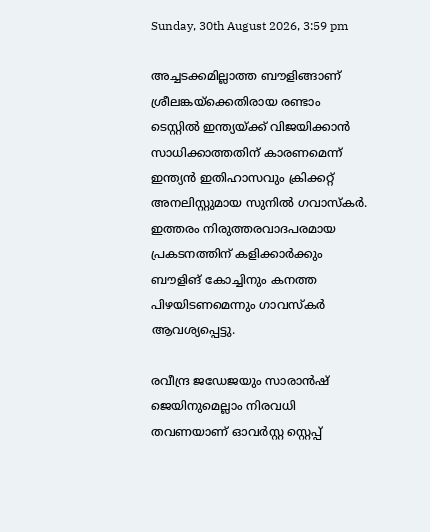Sunday, 30th August 2026, 3:59 pm

അച്ചടക്കമില്ലാത്ത ബൗളിങ്ങാണ് ശ്രീലങ്കയ്‌ക്കെതിരായ രണ്ടാം ടെസ്റ്റില്‍ ഇന്ത്യയ്ക്ക് വിജയിക്കാന്‍ സാധിക്കാത്തതിന് കാരണമെന്ന് ഇന്ത്യന്‍ ഇതിഹാസവും ക്രിക്കറ്റ് അനലിസ്റ്റുമായ സുനില്‍ ഗവാസ്‌കര്‍. ഇത്തരം നിരുത്തരവാദപരമായ പ്രകടനത്തിന് കളിക്കാര്‍ക്കും ബൗളിങ് കോച്ചിനും കനത്ത പിഴയിടണമെന്നും ഗാവസ്‌കര്‍ ആവശ്യപ്പെട്ടു.

രവീന്ദ്ര ജഡേജയും സാരാന്‍ഷ് ജെയിനുമെല്ലാം നിരവധി തവണയാണ് ഓവര്‍സ്റ്റ സ്റ്റെപ്പ്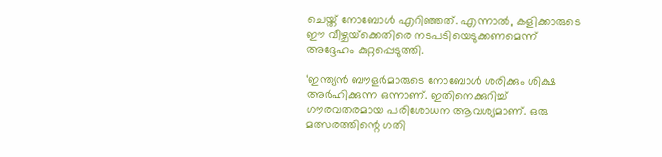ചെയ്ത് നോബോള്‍ എറിഞ്ഞത്. എന്നാല്‍, കളിക്കാരുടെ ഈ വീഴ്ചയ്‌ക്കെതിരെ നടപടിയെടുക്കണമെന്ന് അദ്ദേഹം കുറ്റപ്പെടുത്തി.

‘ഇന്ത്യന്‍ ബൗളര്‍മാരുടെ നോബോള്‍ ശരിക്കും ശിക്ഷ അര്‍ഹിക്കുന്ന ഒന്നാണ്. ഇതിനെക്കുറിച്ച് ഗൗരവതരമായ പരിശോധന ആവശ്യമാണ്. ഒരു മത്സരത്തിന്റെ ഗതി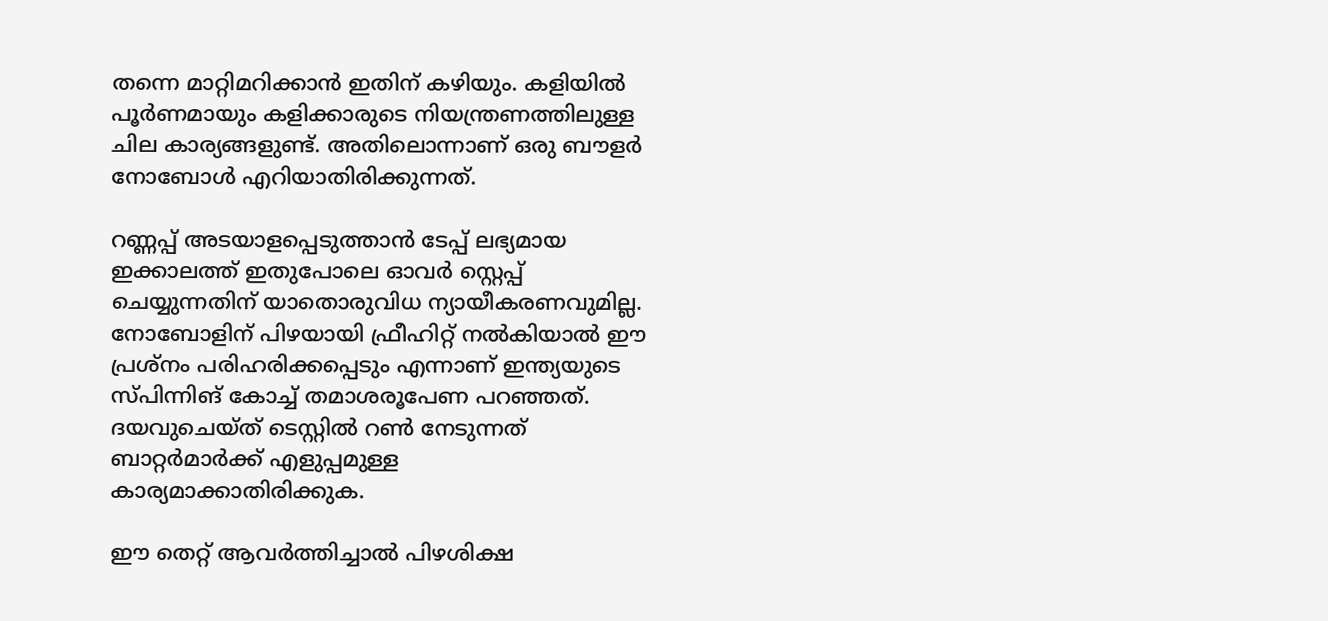തന്നെ മാറ്റിമറിക്കാന്‍ ഇതിന് കഴിയും. കളിയില്‍ പൂര്‍ണമായും കളിക്കാരുടെ നിയന്ത്രണത്തിലുള്ള ചില കാര്യങ്ങളുണ്ട്. അതിലൊന്നാണ് ഒരു ബൗളര്‍ നോബോള്‍ എറിയാതിരിക്കുന്നത്.

റണ്ണപ്പ് അടയാളപ്പെടുത്താന്‍ ടേപ്പ് ലഭ്യമായ ഇക്കാലത്ത് ഇതുപോലെ ഓവര്‍ സ്റ്റെപ്പ് ചെയ്യുന്നതിന് യാതൊരുവിധ ന്യായീകരണവുമില്ല. നോബോളിന് പിഴയായി ഫ്രീഹിറ്റ് നല്‍കിയാല്‍ ഈ പ്രശ്നം പരിഹരിക്കപ്പെടും എന്നാണ് ഇന്ത്യയുടെ സ്പിന്നിങ് കോച്ച് തമാശരൂപേണ പറഞ്ഞത്. ദയവുചെയ്ത് ടെസ്റ്റില്‍ റണ്‍ നേടുന്നത് ബാറ്റര്‍മാര്‍ക്ക് എളുപ്പമുള്ള കാര്യമാക്കാതിരിക്കുക.

ഈ തെറ്റ് ആവര്‍ത്തിച്ചാല്‍ പിഴശിക്ഷ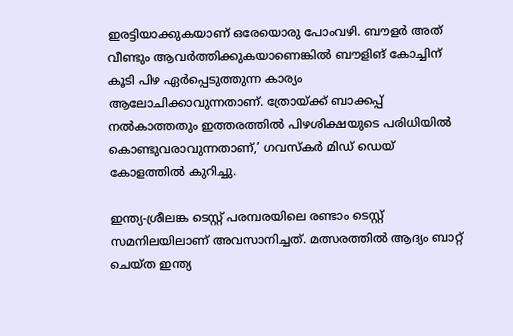ഇരട്ടിയാക്കുകയാണ് ഒരേയൊരു പോംവഴി. ബൗളര്‍ അത് വീണ്ടും ആവര്‍ത്തിക്കുകയാണെങ്കില്‍ ബൗളിങ് കോച്ചിന് കൂടി പിഴ ഏര്‍പ്പെടുത്തുന്ന കാര്യം ആലോചിക്കാവുന്നതാണ്. ത്രോയ്ക്ക് ബാക്കപ്പ് നല്‍കാത്തതും ഇത്തരത്തില്‍ പിഴശിക്ഷയുടെ പരിധിയില്‍ കൊണ്ടുവരാവുന്നതാണ്,’ ഗവസ്‌കര്‍ മിഡ് ഡെയ് കോളത്തില്‍ കുറിച്ചു.

ഇന്ത്യ-ശ്രീലങ്ക ടെസ്റ്റ് പരമ്പരയിലെ രണ്ടാം ടെസ്റ്റ് സമനിലയിലാണ് അവസാനിച്ചത്. മത്സരത്തില്‍ ആദ്യം ബാറ്റ് ചെയ്ത ഇന്ത്യ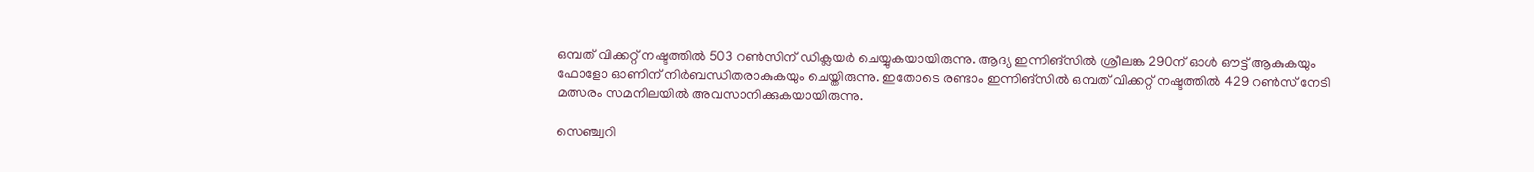ഒമ്പത് വിക്കറ്റ് നഷ്ടത്തില്‍ 503 റണ്‍സിന് ഡിക്ലയര്‍ ചെയ്യുകയായിരുന്നു. ആദ്യ ഇന്നിങ്‌സില്‍ ശ്രീലങ്ക 290ന് ഓള്‍ ഔട്ട് ആകുകയും ഫോളോ ഓണിന് നിര്‍ബന്ധിതരാകുകയും ചെയ്തിരുന്നു. ഇതോടെ രണ്ടാം ഇന്നിങ്സില്‍ ഒമ്പത് വിക്കറ്റ് നഷ്ടത്തില്‍ 429 റണ്‍സ് നേടി മത്സരം സമനിലയില്‍ അവസാനിക്കുകയായിരുന്നു.

സെഞ്ച്വറി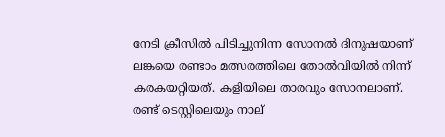നേടി ക്രീസില്‍ പിടിച്ചുനിന്ന സോനല്‍ ദിനുഷയാണ് ലങ്കയെ രണ്ടാം മത്സരത്തിലെ തോല്‍വിയില്‍ നിന്ന് കരകയറ്റിയത്. കളിയിലെ താരവും സോനലാണ്. രണ്ട് ടെസ്റ്റിലെയും നാല്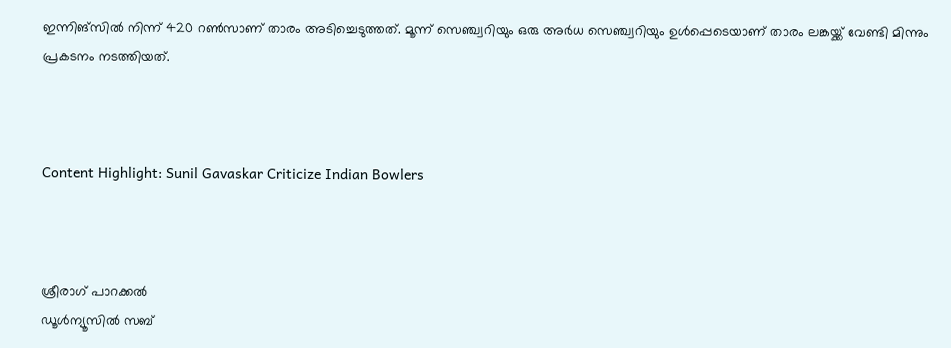ഇന്നിങ്സില്‍ നിന്ന് 420 റണ്‍സാണ് താരം അടിച്ചെടുത്തത്. മൂന്ന് സെഞ്ച്വറിയും ഒരു അര്‍ധ സെഞ്ച്വറിയും ഉള്‍പ്പെടെയാണ് താരം ലങ്കയ്ക്ക് വേണ്ടി മിന്നും പ്രകടനം നടത്തിയത്.



Content Highlight: Sunil Gavaskar Criticize Indian Bowlers



ശ്രീരാഗ് പാറക്കല്‍
ഡൂള്‍ന്യൂസില്‍ സബ്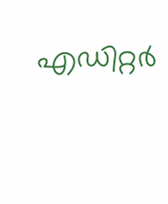എഡിറ്റര്‍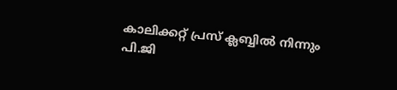കാലിക്കറ്റ് പ്രസ് ക്ലബ്ബില്‍ നിന്നും പി.ജി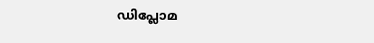ഡിപ്ലോമ